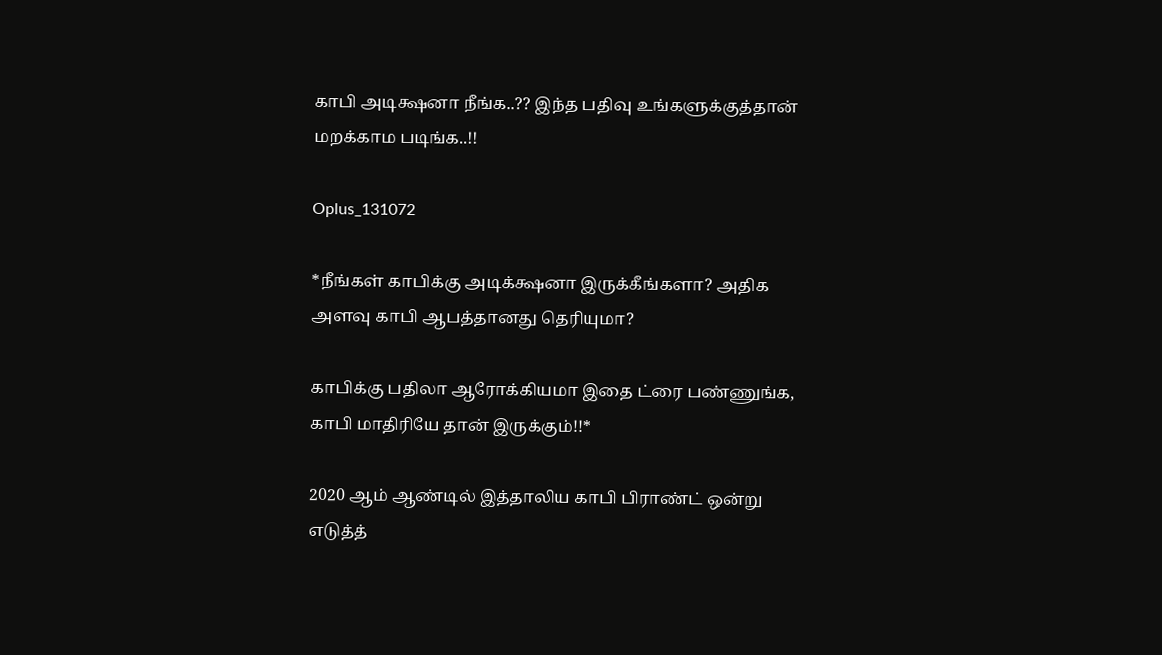காபி அடிக்ஷனா நீங்க..?? இந்த பதிவு உங்களுக்குத்தான் மறக்காம படிங்க..!!

Oplus_131072

*நீங்கள் காபிக்கு அடிக்க்ஷனா இருக்கீங்களா? அதிக அளவு காபி ஆபத்தானது தெரியுமா?

காபிக்கு பதிலா ஆரோக்கியமா இதை ட்ரை பண்ணுங்க, காபி மாதிரியே தான் இருக்கும்!!*

2020 ஆம் ஆண்டில் இத்தாலிய காபி பிராண்ட் ஒன்று எடுத்த்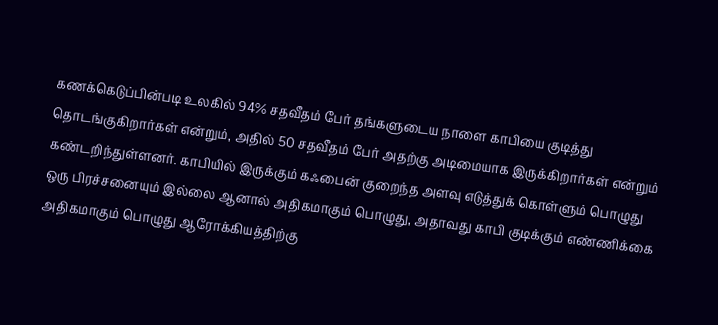கணக்கெடுப்பின்படி உலகில் 94% சதவீதம் பேர் தங்களுடைய நாளை காபியை குடித்து தொடங்குகிறார்கள் என்றும், அதில் 50 சதவீதம் பேர் அதற்கு அடிமையாக இருக்கிறார்கள் என்றும் கண்டறிந்துள்ளனர். காபியில் இருக்கும் கஃபைன் குறைந்த அளவு எடுத்துக் கொள்ளும் பொழுது ஒரு பிரச்சனையும் இல்லை ஆனால் அதிகமாகும் பொழுது, அதாவது காபி குடிக்கும் எண்ணிக்கை அதிகமாகும் பொழுது ஆரோக்கியத்திற்கு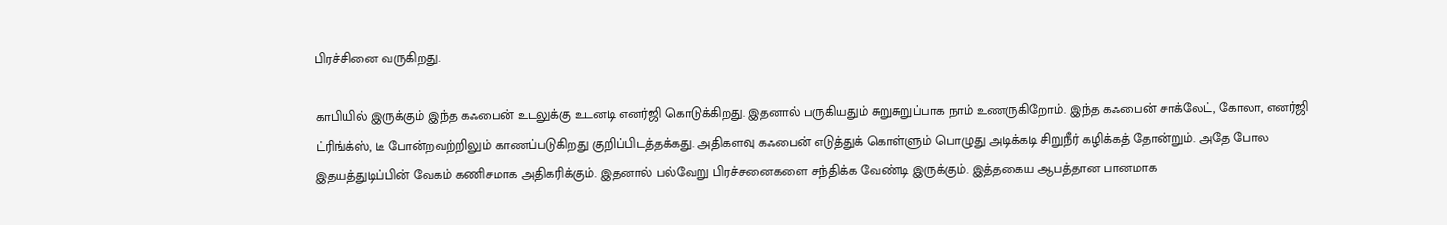பிரச்சினை வருகிறது.

காபியில் இருக்கும் இந்த கஃபைன் உடலுக்கு உடனடி எனர்ஜி கொடுக்கிறது. இதனால் பருகியதும் சுறுசுறுப்பாக நாம் உணருகிறோம். இந்த கஃபைன் சாக்லேட், கோலா, எனர்ஜி ட்ரிங்க்ஸ், டீ போன்றவற்றிலும் காணப்படுகிறது குறிப்பிடத்தக்கது. அதிகளவு கஃபைன் எடுத்துக் கொள்ளும் பொழுது அடிக்கடி சிறுநீர் கழிக்கத் தோன்றும். அதே போல இதயத்துடிப்பின் வேகம் கணிசமாக அதிகரிக்கும். இதனால் பல்வேறு பிரச்சனைகளை சந்திக்க வேண்டி இருக்கும். இத்தகைய ஆபத்தான பானமாக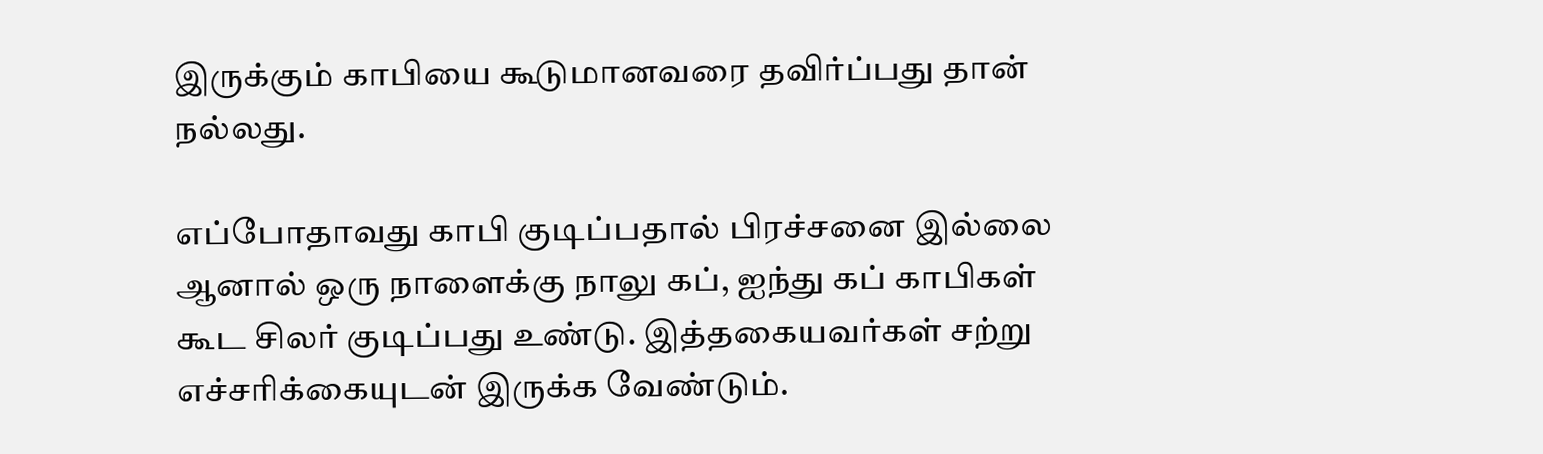இருக்கும் காபியை கூடுமானவரை தவிர்ப்பது தான் நல்லது.

எப்போதாவது காபி குடிப்பதால் பிரச்சனை இல்லை ஆனால் ஒரு நாளைக்கு நாலு கப், ஐந்து கப் காபிகள் கூட சிலர் குடிப்பது உண்டு. இத்தகையவர்கள் சற்று எச்சரிக்கையுடன் இருக்க வேண்டும்.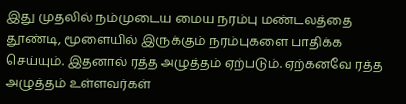இது முதலில் நம்முடைய மைய நரம்பு மண்டலத்தை தூண்டி, மூளையில் இருக்கும் நரம்புகளை பாதிக்க செய்யும். இதனால் ரத்த அழுத்தம் ஏற்படும். ஏற்கனவே ரத்த அழுத்தம் உள்ளவர்கள்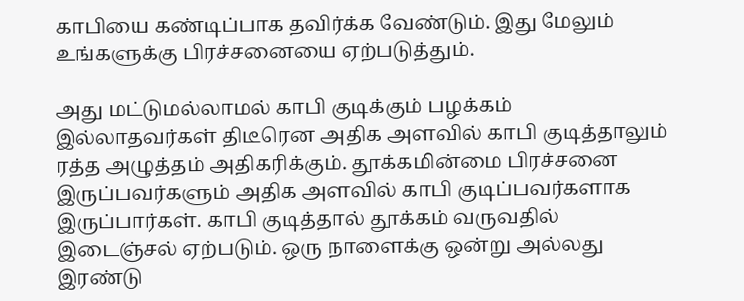காபியை கண்டிப்பாக தவிர்க்க வேண்டும். இது மேலும் உங்களுக்கு பிரச்சனையை ஏற்படுத்தும்.

அது மட்டுமல்லாமல் காபி குடிக்கும் பழக்கம் இல்லாதவர்கள் திடீரென அதிக அளவில் காபி குடித்தாலும் ரத்த அழுத்தம் அதிகரிக்கும். தூக்கமின்மை பிரச்சனை இருப்பவர்களும் அதிக அளவில் காபி குடிப்பவர்களாக இருப்பார்கள். காபி குடித்தால் தூக்கம் வருவதில் இடைஞ்சல் ஏற்படும். ஒரு நாளைக்கு ஒன்று அல்லது இரண்டு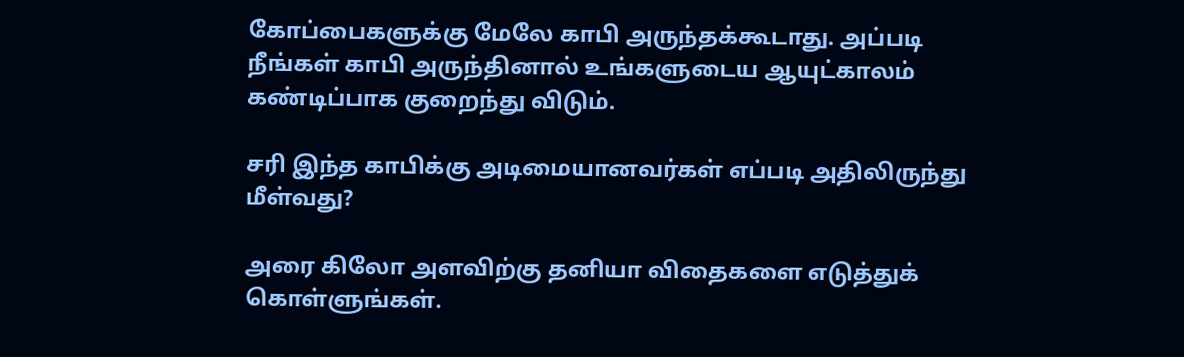கோப்பைகளுக்கு மேலே காபி அருந்தக்கூடாது. அப்படி நீங்கள் காபி அருந்தினால் உங்களுடைய ஆயுட்காலம் கண்டிப்பாக குறைந்து விடும்.

சரி இந்த காபிக்கு அடிமையானவர்கள் எப்படி அதிலிருந்து மீள்வது?

அரை கிலோ அளவிற்கு தனியா விதைகளை எடுத்துக் கொள்ளுங்கள்.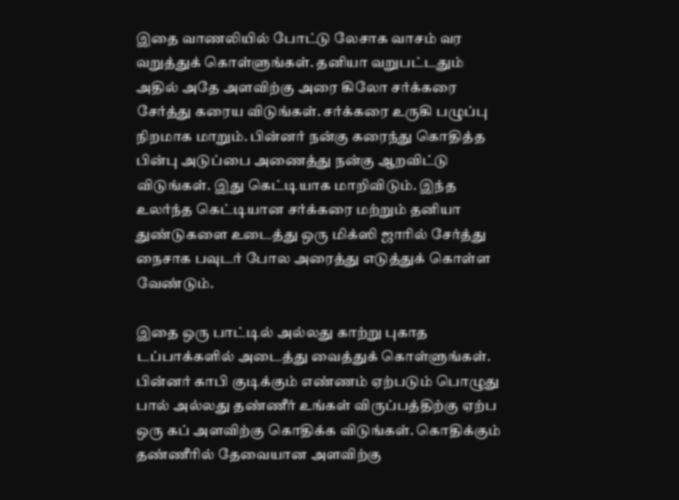இதை வாணலியில் போட்டு லேசாக வாசம் வர வறுத்துக் கொள்ளுங்கள். தனியா வறுபட்டதும் அதில் அதே அளவிற்கு அரை கிலோ சர்க்கரை சேர்த்து கரைய விடுங்கள். சர்க்கரை உருகி பழுப்பு நிறமாக மாறும். பின்னர் நன்கு கரைந்து கொதித்த பின்பு அடுப்பை அணைத்து நன்கு ஆறவிட்டு விடுங்கள். இது கெட்டியாக மாறிவிடும். இந்த உலர்ந்த கெட்டியான சர்க்கரை மற்றும் தனியா துண்டுகளை உடைத்து ஒரு மிக்ஸி ஜாரில் சேர்த்து நைசாக பவுடர் போல அரைத்து எடுத்துக் கொள்ள வேண்டும்.

இதை ஒரு பாட்டில் அல்லது காற்று புகாத டப்பாக்களில் அடைத்து வைத்துக் கொள்ளுங்கள். பின்னர் காபி குடிக்கும் எண்ணம் ஏற்படும் பொழுது பால் அல்லது தண்ணீர் உங்கள் விருப்பத்திற்கு ஏற்ப ஒரு கப் அளவிற்கு கொதிக்க விடுங்கள். கொதிக்கும் தண்ணீரில் தேவையான அளவிற்கு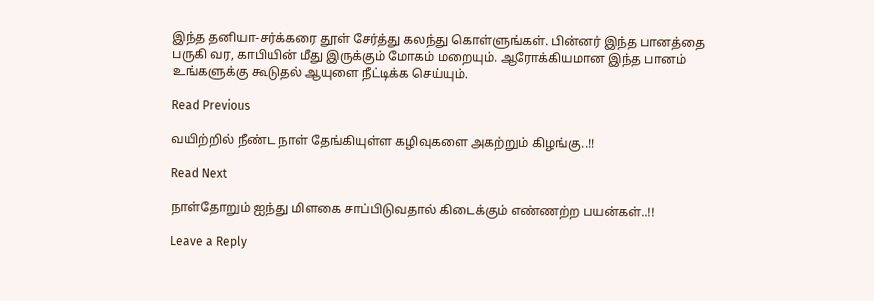இந்த தனியா-சர்க்கரை தூள் சேர்த்து கலந்து கொள்ளுங்கள். பின்னர் இந்த பானத்தை பருகி வர, காபியின் மீது இருக்கும் மோகம் மறையும். ஆரோக்கியமான இந்த பானம் உங்களுக்கு கூடுதல் ஆயுளை நீட்டிக்க செய்யும்.

Read Previous

வயிற்றில் நீண்ட நாள் தேங்கியுள்ள கழிவுகளை அகற்றும் கிழங்கு..!!

Read Next

நாள்தோறும் ஐந்து மிளகை சாப்பிடுவதால் கிடைக்கும் எண்ணற்ற பயன்கள்..!!

Leave a Reply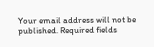Your email address will not be published. Required fields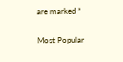are marked *

Most Popular